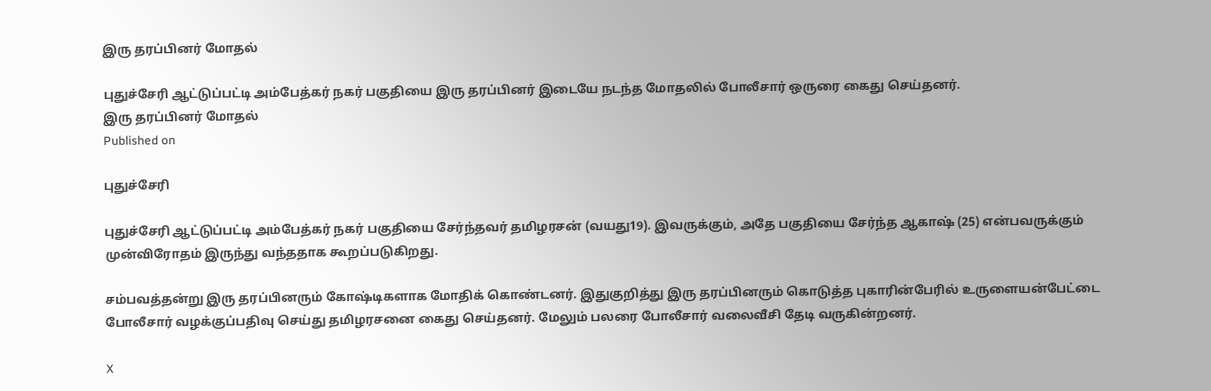இரு தரப்பினர் மோதல்

புதுச்சேரி ஆட்டுப்பட்டி அம்பேத்கர் நகர் பகுதியை இரு தரப்பினர் இடையே நடந்த மோதலில் போலீசார் ஒருரை கைது செய்தனர்.
இரு தரப்பினர் மோதல்
Published on

புதுச்சேரி

புதுச்சேரி ஆட்டுப்பட்டி அம்பேத்கர் நகர் பகுதியை சேர்ந்தவர் தமிழரசன் (வயது19). இவருக்கும், அதே பகுதியை சேர்ந்த ஆகாஷ் (25) என்பவருக்கும் முன்விரோதம் இருந்து வந்ததாக கூறப்படுகிறது.

சம்பவத்தன்று இரு தரப்பினரும் கோஷ்டிகளாக மோதிக் கொண்டனர். இதுகுறித்து இரு தரப்பினரும் கொடுத்த புகாரின்பேரில் உருளையன்பேட்டை போலீசார் வழக்குப்பதிவு செய்து தமிழரசனை கைது செய்தனர். மேலும் பலரை போலீசார் வலைவீசி தேடி வருகின்றனர்.

X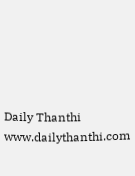Daily Thanthi
www.dailythanthi.com